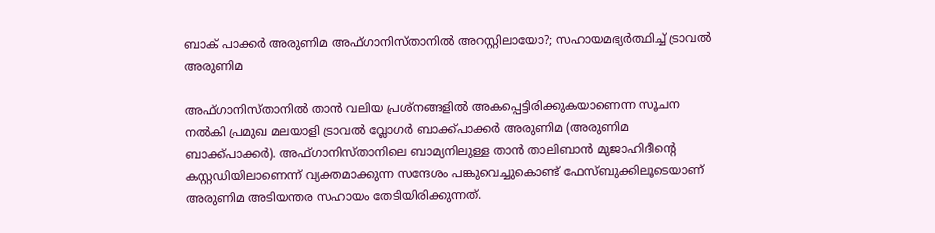ബാക് പാക്കര്‍ അരുണിമ അഫ്ഗാനിസ്താനില്‍ അറസ്റ്റിലായോ?; സഹായമഭ്യർത്ഥിച്ച് ട്രാവൽ അരുണിമ

അഫ്ഗാനിസ്താനിൽ താൻ വലിയ പ്രശ്നങ്ങളിൽ അകപ്പെട്ടിരിക്കുകയാണെന്ന സൂചന നൽകി പ്രമുഖ മലയാളി ട്രാവൽ വ്ലോഗർ ബാക്ക്പാക്കർ അരുണിമ (അരുണിമ ബാക്ക്പാക്കർ). അഫ്ഗാനിസ്താനിലെ ബാമ്യനിലുള്ള താൻ താലിബാൻ മുജാഹിദീന്റെ കസ്റ്റഡിയിലാണെന്ന് വ്യക്തമാക്കുന്ന സന്ദേശം പങ്കുവെച്ചുകൊണ്ട് ഫേസ്ബുക്കിലൂടെയാണ് അരുണിമ അടിയന്തര സഹായം തേടിയിരിക്കുന്നത്.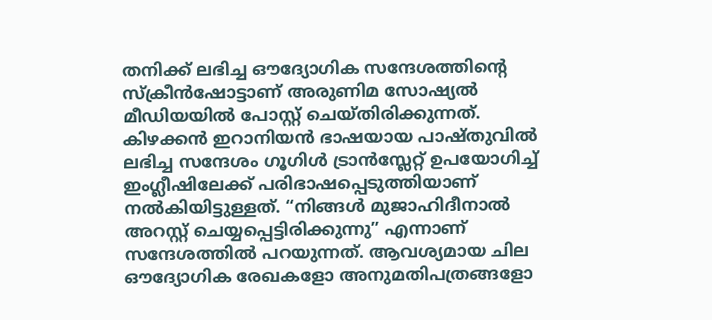തനിക്ക് ലഭിച്ച ഔദ്യോഗിക സന്ദേശത്തിന്റെ സ്ക്രീൻഷോട്ടാണ് അരുണിമ സോഷ്യൽ മീഡിയയിൽ പോസ്റ്റ് ചെയ്തിരിക്കുന്നത്. കിഴക്കൻ ഇറാനിയൻ ഭാഷയായ പാഷ്തുവിൽ ലഭിച്ച സന്ദേശം ഗൂഗിൾ ട്രാൻസ്ലേറ്റ് ഉപയോഗിച്ച് ഇംഗ്ലീഷിലേക്ക് പരിഭാഷപ്പെടുത്തിയാണ് നൽകിയിട്ടുള്ളത്. “നിങ്ങൾ മുജാഹിദീനാൽ അറസ്റ്റ് ചെയ്യപ്പെട്ടിരിക്കുന്നു” എന്നാണ് സന്ദേശത്തിൽ പറയുന്നത്. ആവശ്യമായ ചില ഔദ്യോഗിക രേഖകളോ അനുമതിപത്രങ്ങളോ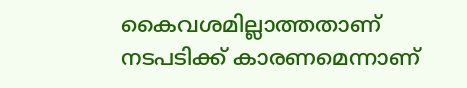കൈവശമില്ലാത്തതാണ് നടപടിക്ക് കാരണമെന്നാണ്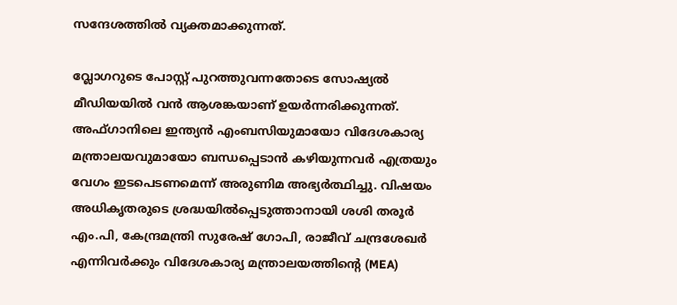സന്ദേശത്തിൽ വ്യക്തമാക്കുന്നത്.

വ്ലോഗറുടെ പോസ്റ്റ് പുറത്തുവന്നതോടെ സോഷ്യൽ മീഡിയയിൽ വൻ ആശങ്കയാണ് ഉയർന്നരിക്കുന്നത്. അഫ്ഗാനിലെ ഇന്ത്യൻ എംബസിയുമായോ വിദേശകാര്യ മന്ത്രാലയവുമായോ ബന്ധപ്പെടാൻ കഴിയുന്നവർ എത്രയും വേഗം ഇടപെടണമെന്ന് അരുണിമ അഭ്യർത്ഥിച്ചു. വിഷയം അധികൃതരുടെ ശ്രദ്ധയിൽപ്പെടുത്താനായി ശശി തരൂർ എം.പി, കേന്ദ്രമന്ത്രി സുരേഷ് ഗോപി, രാജീവ് ചന്ദ്രശേഖർ എന്നിവർക്കും വിദേശകാര്യ മന്ത്രാലയത്തിന്റെ (MEA)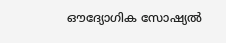ഔദ്യോഗിക സോഷ്യൽ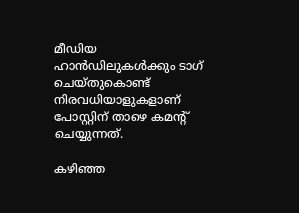മീഡിയ ഹാൻഡിലുകൾക്കും ടാഗ് ചെയ്തുകൊണ്ട് നിരവധിയാളുകളാണ് പോസ്റ്റിന് താഴെ കമന്റ് ചെയ്യുന്നത്.

കഴിഞ്ഞ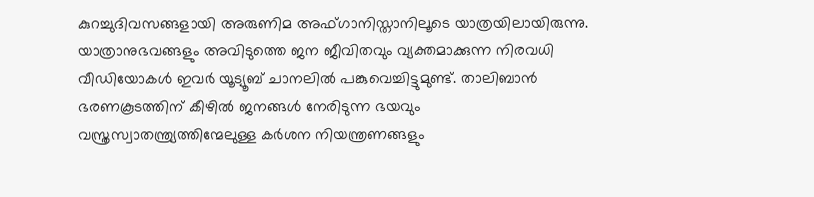കുറച്ചുദിവസങ്ങളായി അരുണിമ അഫ്ഗാനിസ്താനിലൂടെ യാത്രയിലായിരുന്നു. യാത്രാനുഭവങ്ങളും അവിടുത്തെ ജന ജീവിതവും വ്യക്തമാക്കുന്ന നിരവധി വീഡിയോകൾ ഇവർ യൂട്യൂബ് ചാനലിൽ പങ്കുവെച്ചിട്ടുമുണ്ട്. താലിബാൻ ഭരണകൂടത്തിന് കീഴിൽ ജനങ്ങൾ നേരിടുന്ന ഭയവും വസ്ത്രസ്വാതന്ത്ര്യത്തിന്മേലുള്ള കർശന നിയന്ത്രണങ്ങളും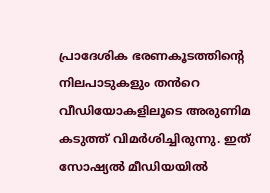പ്രാദേശിക ഭരണകൂടത്തിന്റെ നിലപാടുകളും തൻറെ വീഡിയോകളിലൂടെ അരുണിമ കടുത്ത് വിമർശിച്ചിരുന്നു. ഇത് സോഷ്യൽ മീഡിയയിൽ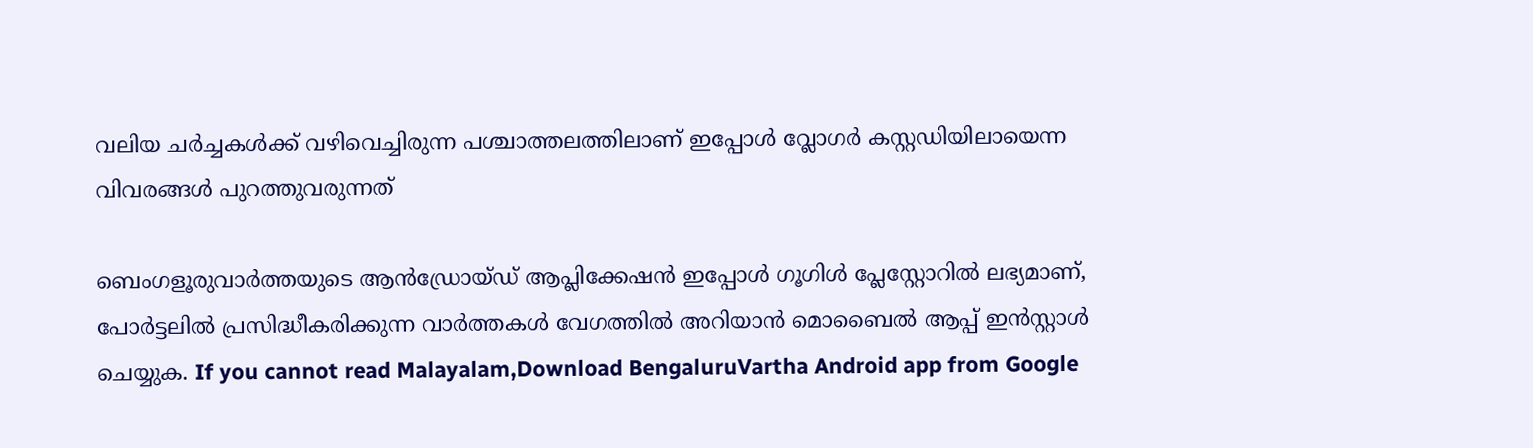വലിയ ചർച്ചകൾക്ക് വഴിവെച്ചിരുന്ന പശ്ചാത്തലത്തിലാണ് ഇപ്പോൾ വ്ലോഗർ കസ്റ്റഡിയിലായെന്ന വിവരങ്ങൾ പുറത്തുവരുന്നത്

ബെംഗളൂരുവാർത്തയുടെ ആൻഡ്രോയ്ഡ് ആപ്ലിക്കേഷൻ ഇപ്പോൾ ഗൂഗിൾ പ്ലേസ്റ്റോറിൽ ലഭ്യമാണ്, പോർട്ടലിൽ പ്രസിദ്ധീകരിക്കുന്ന വാർത്തകൾ വേഗത്തിൽ അറിയാൻ മൊബൈൽ ആപ്പ് ഇൻസ്റ്റാൾ ചെയ്യുക. If you cannot read Malayalam,Download BengaluruVartha Android app from Google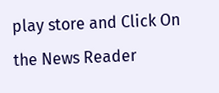play store and Click On the News Reader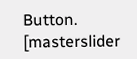Button. [masterslider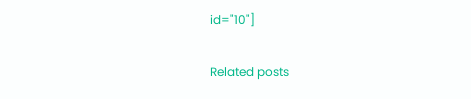id="10"]

Related posts